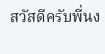สวัสดีครับพี่นง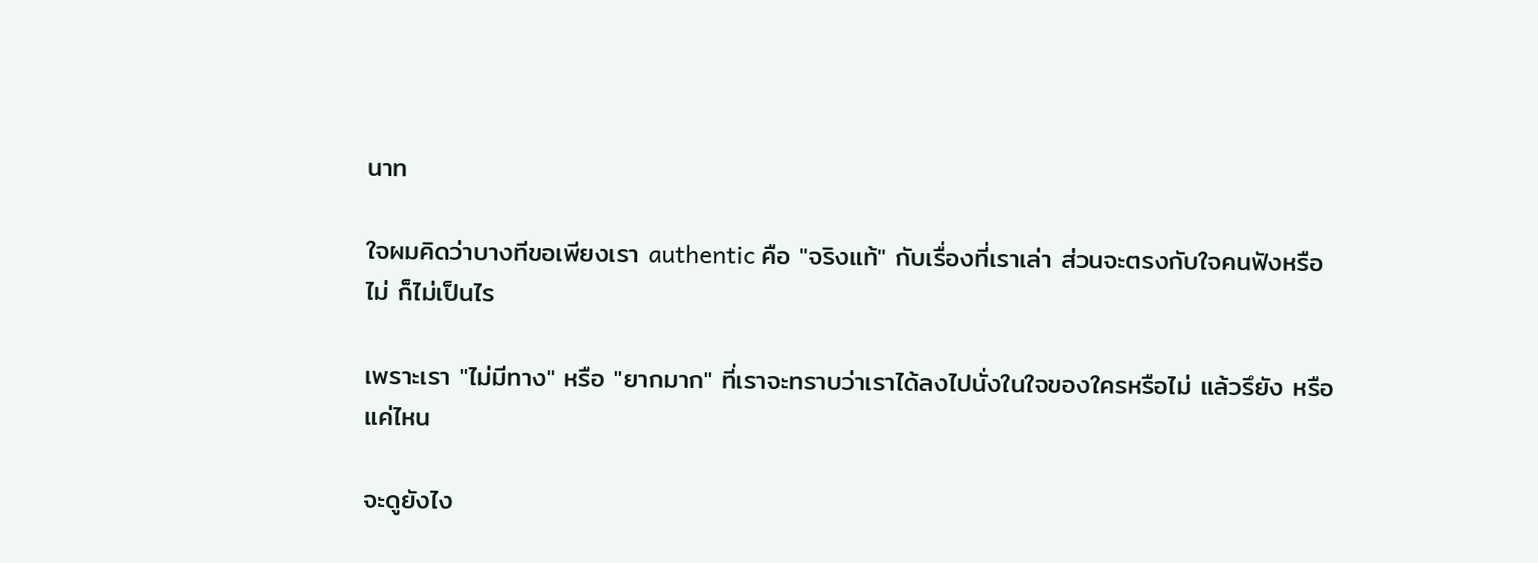นาท

ใจผมคิดว่าบางทีขอเพียงเรา authentic คือ "จริงแท้" กับเรื่องที่เราเล่า ส่วนจะตรงกับใจคนฟังหรือไม่ ก็ไม่เป็นไร

เพราะเรา "ไม่มีทาง" หรือ "ยากมาก" ที่เราจะทราบว่าเราได้ลงไปนั่งในใจของใครหรือไม่ แล้วรึยัง หรือแค่ไหน

จะดูยังไง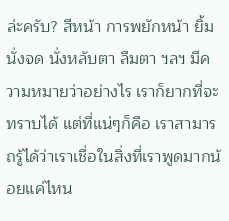ล่ะครับ? สีหน้า การพยักหน้า ยิ้ม นั่งจด นั่งหลับตา ลืมตา ฯลฯ มีความหมายว่าอย่างไร เราก็ยากที่จะทราบได้ แต่ที่แน่ๆก็คือ เราสามารถรู้ได้ว่าเราเชื่อในสิ่งที่เราพูดมากน้อยแค่ไหน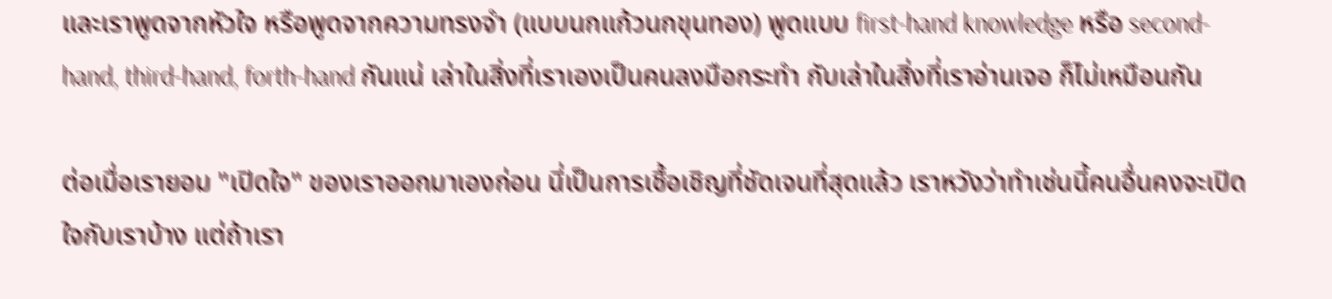และเราพูดจากหัวใจ หรือพูดจากความทรงจำ (แบบนกแก้วนกขุนทอง) พูดแบบ first-hand knowledge หรือ second-hand, third-hand, forth-hand กันแน่ เล่าในสิ่งที่เราเองเป็นคนลงมือกระทำ กับเล่าในสิ่งที่เราอ่านเจอ ก็ไม่เหมือนกัน

ต่อเมื่อเรายอม "เปิดใจ" ของเราออกมาเองก่อน นี่เป็นการเชื้อเชิญที่ชัดเจนที่สุดแล้ว เราหวังว่าทำเช่นนี้คนอื่นคงจะเปิดใจกับเราบ้าง แต่ถ้าเรา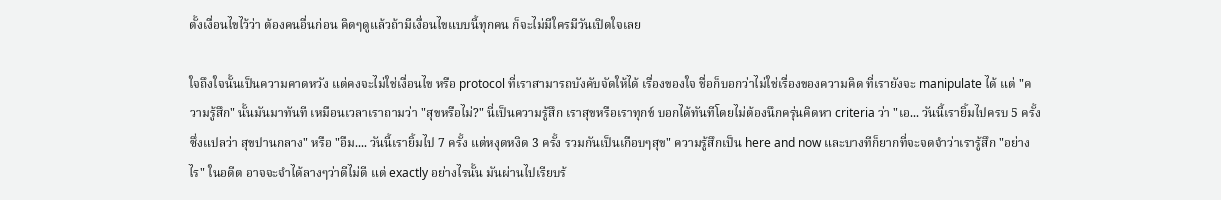ตั้งเงื่อนไขไว้ว่า ต้องคนอื่นก่อน คิดๆดูแล้วถ้ามีเงื่อนไขแบบนี้ทุกคน ก็จะไม่มีใครมีวันเปิดใจเลย

ใจถึงใจนั้นเป็นความคาดหวัง แต่คงจะไม่ใช่เงื่อนไข หรือ protocol ที่เราสามารถบังคับจัดให้ได้ เรื่องของใจ ชื่อก็บอกว่าไม่ใช่เรื่องของความคิด ที่เรายังจะ manipulate ได้ แต่ "ความรู้สึก" นั้นมันมาทันที เหมือนเวลาเราถามว่า "สุขหรือไม่?" นี่เป็นความรู้สึก เราสุขหรือเราทุกข์ บอกได้ทันทีโดยไม่ต้องนึกครุ่นคิดหา criteria ว่า "เอ... วันนี้เรายิ้มไปครบ 5 ครั้ง ซึ่งแปลว่า สุขปานกลาง" หรือ "อืม.... วันนี้เรายิ้มไป 7 ครั้ง แต่หงุดหงิด 3 ครั้ง รวมกันเป็นเกือบๆสุข" ความรู้สึกเป็น here and now และบางทีก็ยากที่จะจดจำว่าเรารู้สึก "อย่างไร" ในอดีต อาจจะจำได้ลางๆว่าดีไม่ดี แต่ exactly อย่างไรนั้น มันผ่านไปเรียบร้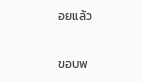อยแล้ว

ขอบพ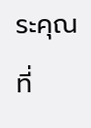ระคุณที่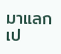มาแลกเป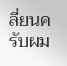ลี่ยนครับผม